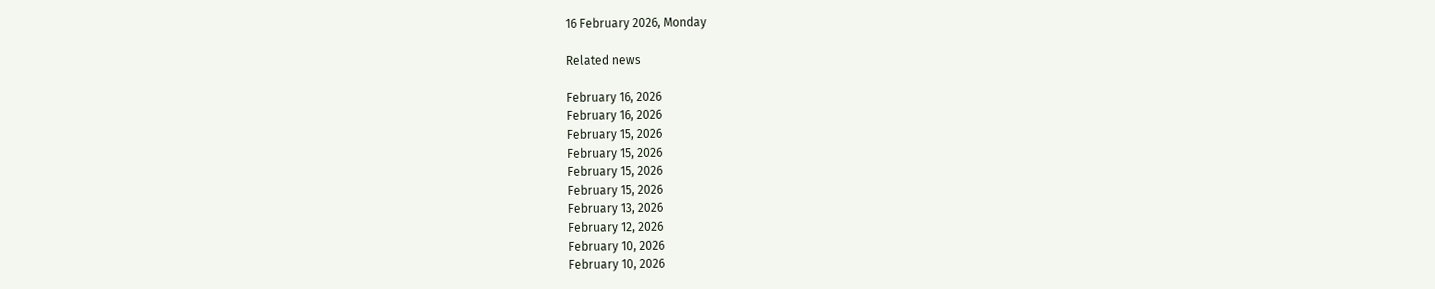16 February 2026, Monday

Related news

February 16, 2026
February 16, 2026
February 15, 2026
February 15, 2026
February 15, 2026
February 15, 2026
February 13, 2026
February 12, 2026
February 10, 2026
February 10, 2026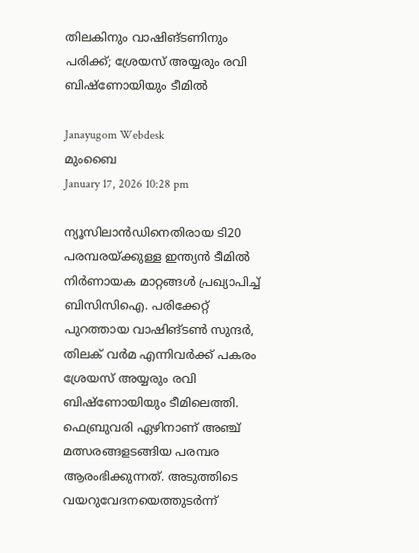തിലകിനും വാഷിങ്ടണിനും പരിക്ക്; ശ്രേയസ് അയ്യരും രവി ബിഷ്‌ണോയിയും ടീമിൽ

Janayugom Webdesk
മുംബൈ
January 17, 2026 10:28 pm

ന്യൂസിലാന്‍ഡിനെതിരായ ടി20 പരമ്പരയ്ക്കുള്ള ഇന്ത്യൻ ടീമിൽ നിർണായക മാറ്റങ്ങൾ പ്രഖ്യാപിച്ച് ബിസിസിഐ. പരിക്കേറ്റ് പുറത്തായ വാഷിങ്ടൺ സുന്ദർ, തിലക് വർമ എന്നിവർക്ക് പകരം ശ്രേയസ് അയ്യരും രവി ബിഷ്ണോയിയും ടീമിലെത്തി. ഫെബ്രുവരി ഏഴിനാണ് അഞ്ച് മത്സരങ്ങളടങ്ങിയ പരമ്പര ആരംഭിക്കുന്നത്. അടുത്തിടെ വയറുവേദനയെത്തുടര്‍ന്ന്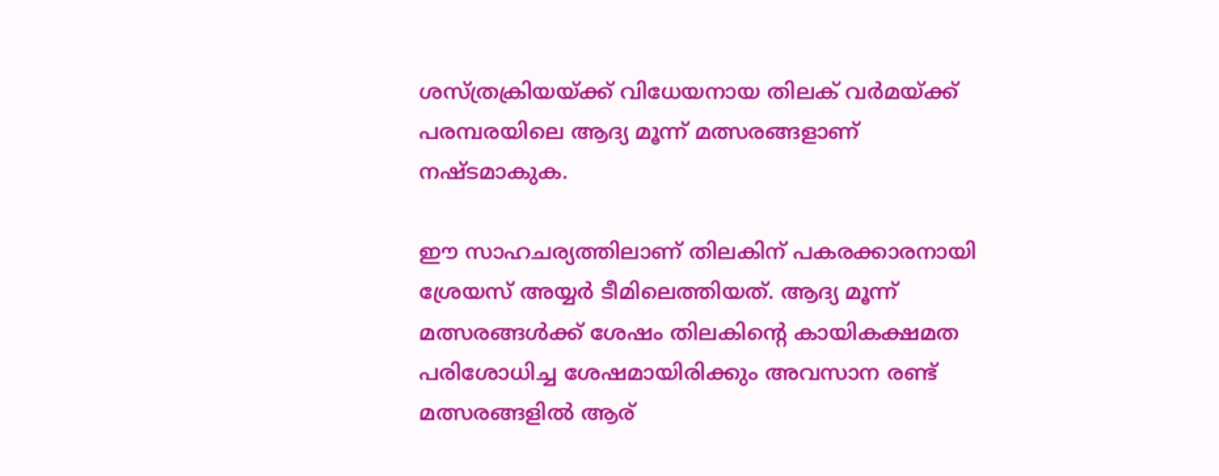ശസ്ത്രക്രിയയ്ക്ക് വിധേയനായ തിലക് വര്‍മയ്ക്ക് പരമ്പരയിലെ ആദ്യ മൂന്ന് മത്സരങ്ങളാണ് നഷ്ടമാകുക.

ഈ സാഹചര്യത്തിലാണ് തിലകിന് പകരക്കാരനായി ശ്രേയസ് അയ്യർ ടീമിലെത്തിയത്. ആദ്യ മൂന്ന് മത്സരങ്ങള്‍ക്ക് ശേഷം തിലകിന്റെ കായികക്ഷമത പരിശോധിച്ച ശേഷമായിരിക്കും അവസാന രണ്ട് മത്സരങ്ങളിൽ ആര്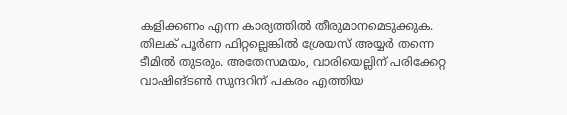കളിക്കണം എന്ന കാര്യത്തിൽ തീരുമാനമെടുക്കുക. തിലക് പൂര്‍ണ ഫിറ്റല്ലെങ്കില്‍ ശ്രേയസ് അയ്യർ തന്നെ ടീമിൽ തുടരും. അതേസമയം, വാരിയെല്ലിന് പരിക്കേറ്റ വാഷിങ്ടൺ സുന്ദറിന് പകരം എത്തിയ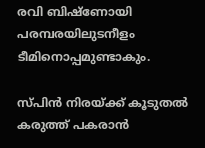രവി ബിഷ്ണോയി പരമ്പരയിലുടനീളം ടീമിനൊപ്പമുണ്ടാകും.

സ്പിൻ നിരയ്ക്ക് കൂടുതൽ കരുത്ത് പകരാൻ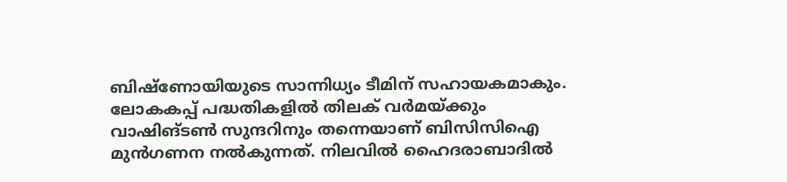ബിഷ്‌ണോയിയുടെ സാന്നിധ്യം ടീമിന് സഹായകമാകും. ലോകകപ്പ് പദ്ധതികളിൽ തിലക് വർമയ്ക്കും വാഷിങ്ടൺ സുന്ദറിനും തന്നെയാണ് ബിസിസിഐ മുൻഗണന നൽകുന്നത്. നിലവിൽ ഹൈദരാബാദിൽ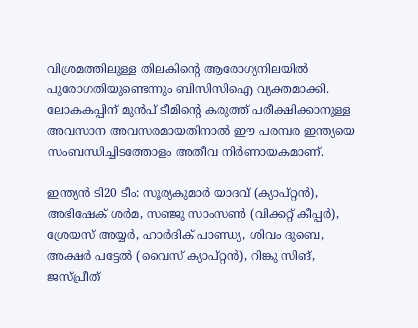വിശ്രമത്തിലുള്ള തിലകിന്റെ ആരോഗ്യനിലയിൽ പുരോഗതിയുണ്ടെന്നും ബിസിസിഐ വ്യക്തമാക്കി. ലോകകപ്പിന് മുൻപ് ടീമിന്റെ കരുത്ത് പരീക്ഷിക്കാനുള്ള അവസാന അവസരമായതിനാൽ ഈ പരമ്പര ഇന്ത്യയെ സംബന്ധിച്ചിടത്തോളം അതീവ നിർണായകമാണ്.

ഇന്ത്യൻ ടി20 ടീം: സൂര്യകുമാർ യാദവ് (ക്യാപ്റ്റൻ), അഭിഷേക് ശർമ, സഞ്ജു സാംസൺ (വിക്കറ്റ് കീപ്പർ), ശ്രേയസ് അയ്യർ, ഹാർദിക് പാണ്ഡ്യ, ശിവം ദുബെ, അക്ഷർ പട്ടേൽ (വൈസ് ക്യാപ്റ്റൻ), റിങ്കു സിങ്, ജസ്പ്രീത്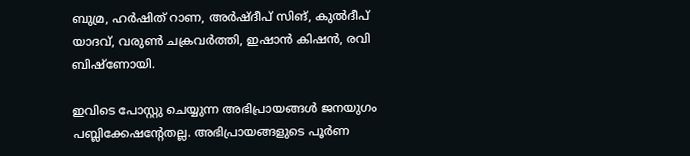ബുമ്ര, ഹർഷിത് റാണ, അർഷ്ദീപ് സിങ്, കുൽദീപ് യാദവ്, വരുൺ ചക്രവർത്തി, ഇഷാൻ കിഷൻ, രവി ബിഷ്ണോയി.

ഇവിടെ പോസ്റ്റു ചെയ്യുന്ന അഭിപ്രായങ്ങള്‍ ജനയുഗം പബ്ലിക്കേഷന്റേതല്ല. അഭിപ്രായങ്ങളുടെ പൂര്‍ണ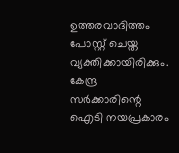ഉത്തരവാദിത്തം പോസ്റ്റ് ചെയ്ത വ്യക്തിക്കായിരിക്കും. കേന്ദ്ര സര്‍ക്കാരിന്റെ ഐടി നയപ്രകാരം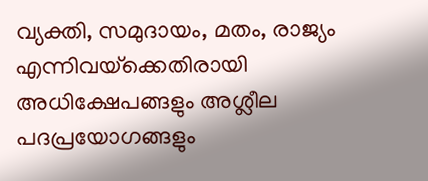വ്യക്തി, സമുദായം, മതം, രാജ്യം എന്നിവയ്‌ക്കെതിരായി അധിക്ഷേപങ്ങളും അശ്ലീല പദപ്രയോഗങ്ങളും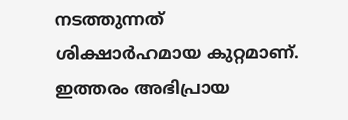നടത്തുന്നത് ശിക്ഷാര്‍ഹമായ കുറ്റമാണ്. ഇത്തരം അഭിപ്രായ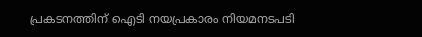പ്രകടനത്തിന് ഐടി നയപ്രകാരം നിയമനടപടി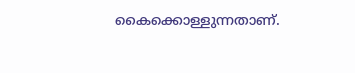കൈക്കൊള്ളുന്നതാണ്.